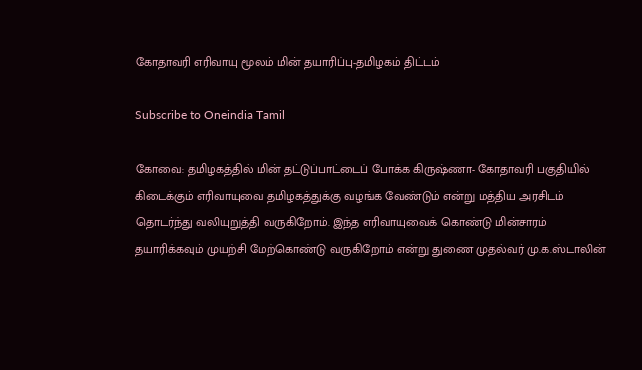கோதாவரி எரிவாயு மூலம் மின் தயாரிப்பு-தமிழகம் திட்டம்

Subscribe to Oneindia Tamil

கோவை: தமிழகத்தில் மின் தட்டுப்பாட்டைப் போக்க கிருஷ்ணா- கோதாவரி பகுதியில் கிடைக்கும் எரிவாயுவை தமிழகத்துக்கு வழங்க வேண்டும் என்று மத்திய அரசிடம் தொடர்ந்து வலியுறுத்தி வருகிறோம். இந்த எரிவாயுவைக் கொண்டு மின்சாரம் தயாரிக்கவும் முயற்சி மேற்கொண்டு வருகிறோம் என்று துணை முதல்வர் மு.க.ஸ்டாலின்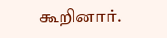கூறினார்.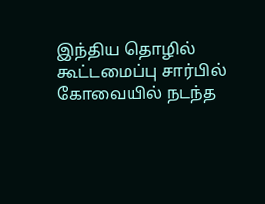இந்திய தொழில் கூட்டமைப்பு சார்பில் கோவையில் நடந்த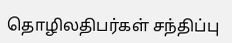தொழிலதிபர்கள் சந்திப்பு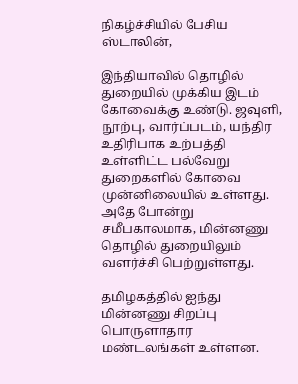நிகழ்ச்சியில் பேசிய ஸ்டாலின்,

இந்தியாவில் தொழில் துறையில் முக்கிய இடம் கோவைக்கு உண்டு. ஜவுளி, நூற்பு, வார்ப்படம், யந்திர உதிரிபாக உற்பத்தி உள்ளிட்ட பல்வேறு துறைகளில் கோவை முன்னிலையில் உள்ளது. அதே போன்று சமீபகாலமாக, மின்னணு தொழில் துறையிலும் வளர்ச்சி பெற்றுள்ளது.

தமிழகத்தில் ஐந்து மின்னணு சிறப்பு பொருளாதார மண்டலங்கள் உள்ளன.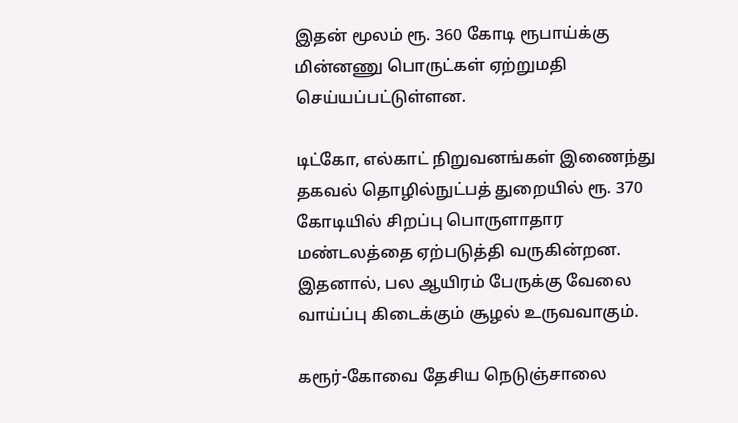இதன் மூலம் ரூ. 360 கோடி ரூபாய்க்கு மின்னணு பொருட்கள் ஏற்றுமதி செய்யப்பட்டுள்ளன.

டிட்கோ, எல்காட் நிறுவனங்கள் இணைந்து தகவல் தொழில்நுட்பத் துறையில் ரூ. 370 கோடியில் சிறப்பு பொருளாதார மண்டலத்தை ஏற்படுத்தி வருகின்றன. இதனால், பல ஆயிரம் பேருக்கு வேலை வாய்ப்பு கிடைக்கும் சூழல் உருவவாகும்.

கரூர்-கோவை தேசிய நெடுஞ்சாலை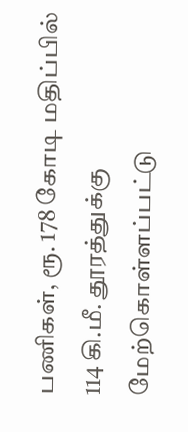பணிகள், ரூ. 178 கோடி மதிப்பில் 114 கி.மீ. தூரத்துக்கு மேற்கொள்ளப்பட்டு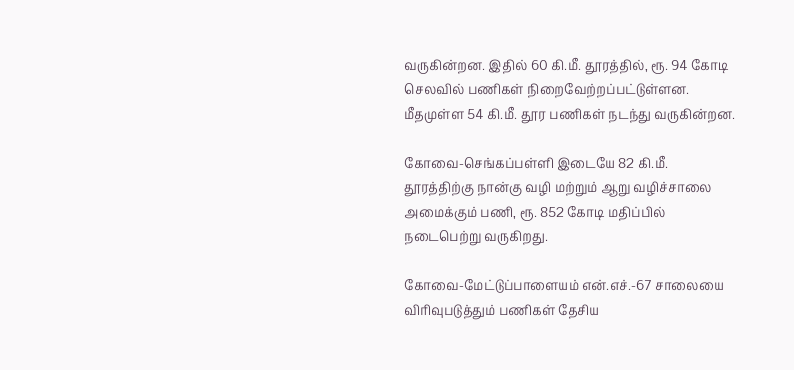வருகின்றன. இதில் 60 கி.மீ. தூரத்தில், ரூ. 94 கோடி செலவில் பணிகள் நிறைவேற்றப்பட்டுள்ளன. மீதமுள்ள 54 கி.மீ. தூர பணிகள் நடந்து வருகின்றன.

கோவை-செங்கப்பள்ளி இடையே 82 கி.மீ. தூரத்திற்கு நான்கு வழி மற்றும் ஆறு வழிச்சாலை அமைக்கும் பணி, ரூ. 852 கோடி மதிப்பில் நடைபெற்று வருகிறது.

கோவை-மேட்டுப்பாளையம் என்.எச்.-67 சாலையை விரிவுபடுத்தும் பணிகள் தேசிய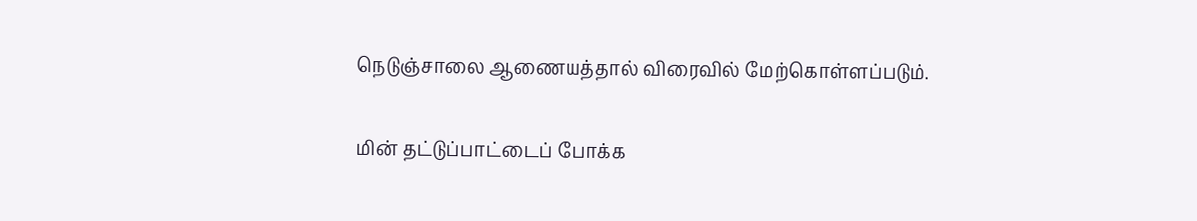நெடுஞ்சாலை ஆணையத்தால் விரைவில் மேற்கொள்ளப்படும்.

மின் தட்டுப்பாட்டைப் போக்க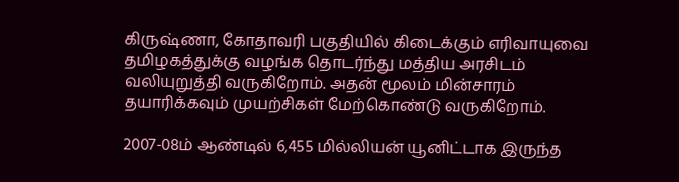கிருஷ்ணா, கோதாவரி பகுதியில் கிடைக்கும் எரிவாயுவை தமிழகத்துக்கு வழங்க தொடர்ந்து மத்திய அரசிடம் வலியுறுத்தி வருகிறோம். அதன் மூலம் மின்சாரம் தயாரிக்கவும் முயற்சிகள் மேற்கொண்டு வருகிறோம்.

2007-08ம் ஆண்டில் 6,455 மில்லியன் யூனிட்டாக இருந்த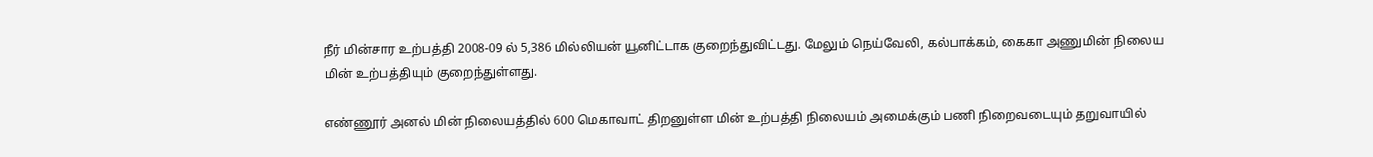நீர் மின்சார உற்பத்தி 2008-09 ல் 5,386 மில்லியன் யூனிட்டாக குறைந்துவிட்டது. மேலும் நெய்வேலி, கல்பாக்கம், கைகா அணுமின் நிலைய மின் உற்பத்தியும் குறைந்துள்ளது.

எண்ணூர் அனல் மின் நிலையத்தில் 600 மெகாவாட் திறனுள்ள மின் உற்பத்தி நிலையம் அமைக்கும் பணி நிறைவடையும் தறுவாயில்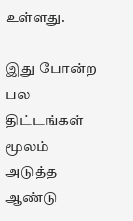உள்ளது.

இது போன்ற பல திட்டங்கள் மூலம் அடுத்த ஆண்டு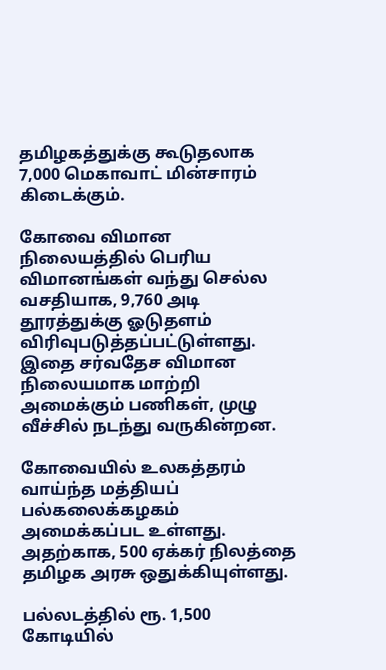தமிழகத்துக்கு கூடுதலாக 7,000 மெகாவாட் மின்சாரம் கிடைக்கும்.

கோவை விமான நிலையத்தில் பெரிய விமானங்கள் வந்து செல்ல வசதியாக, 9,760 அடி தூரத்துக்கு ஓடுதளம் விரிவுபடுத்தப்பட்டுள்ளது. இதை சர்வதேச விமான நிலையமாக மாற்றி அமைக்கும் பணிகள், முழு வீச்சில் நடந்து வருகின்றன.

கோவையில் உலகத்தரம் வாய்ந்த மத்தியப் பல்கலைக்கழகம் அமைக்கப்பட உள்ளது. அதற்காக, 500 ஏக்கர் நிலத்தை தமிழக அரசு ஒதுக்கியுள்ளது.

பல்லடத்தில் ரூ. 1,500 கோடியில்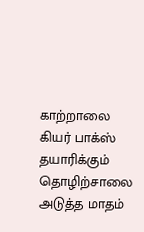காற்றாலை கியர் பாக்ஸ் தயாரிக்கும் தொழிற்சாலை அடுத்த மாதம்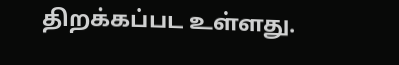திறக்கப்பட உள்ளது.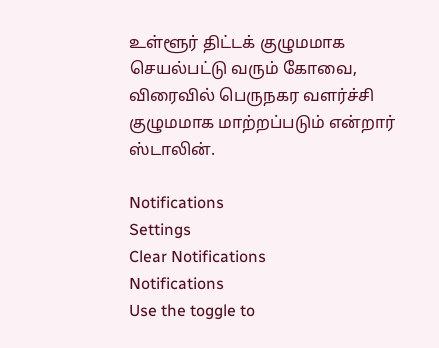உள்ளூர் திட்டக் குழுமமாக செயல்பட்டு வரும் கோவை, விரைவில் பெருநகர வளர்ச்சி குழுமமாக மாற்றப்படும் என்றார் ஸ்டாலின்.

Notifications
Settings
Clear Notifications
Notifications
Use the toggle to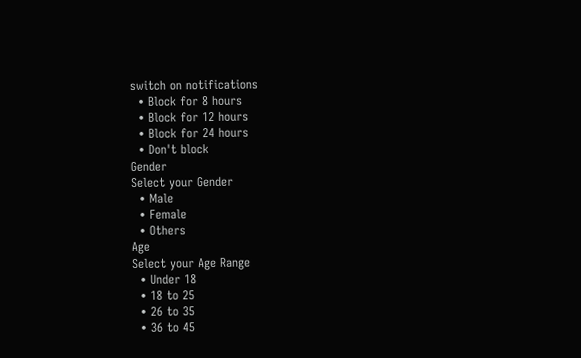switch on notifications
  • Block for 8 hours
  • Block for 12 hours
  • Block for 24 hours
  • Don't block
Gender
Select your Gender
  • Male
  • Female
  • Others
Age
Select your Age Range
  • Under 18
  • 18 to 25
  • 26 to 35
  • 36 to 45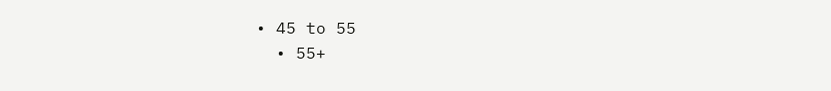• 45 to 55
  • 55+